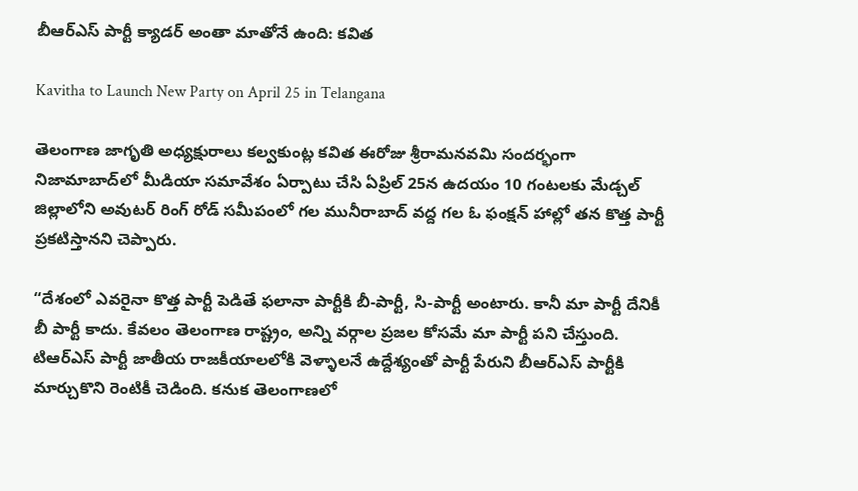బీఆర్ఎస్‌ పార్టీ క్యాడర్ అంతా మాతోనే ఉంది: కవిత

Kavitha to Launch New Party on April 25 in Telangana

తెలంగాణ జాగృతి అధ్యక్షురాలు కల్వకుంట్ల కవిత ఈరోజు శ్రీరామనవమి సందర్భంగా నిజామాబాద్‌లో మీడియా సమావేశం ఏర్పాటు చేసి ఏప్రిల్‌ 25న ఉదయం 10 గంటలకు మేడ్చల్ జిల్లాలోని అవుటర్ రింగ్ రోడ్ సమీపంలో గల మునీరాబాద్ వద్ద గల ఓ ఫంక్షన్ హాల్లో తన కొత్త పార్టీ ప్రకటిస్తానని చెప్పారు.

“దేశంలో ఎవరైనా కొత్త పార్టీ పెడితే ఫలానా పార్టీకి బీ-పార్టీ, సి-పార్టీ అంటారు. కానీ మా పార్టీ దేనికీ బీ పార్టీ కాదు. కేవలం తెలంగాణ రాష్ట్రం, అన్ని వర్గాల ప్రజల కోసమే మా పార్టీ పని చేస్తుంది. టిఆర్ఎస్‌ పార్టీ జాతీయ రాజకీయాలలోకి వెళ్ళాలనే ఉద్దేశ్యంతో పార్టీ పేరుని బీఆర్ఎస్‌ పార్టీకి మార్చుకొని రెంటికీ చెడింది. కనుక తెలంగాణలో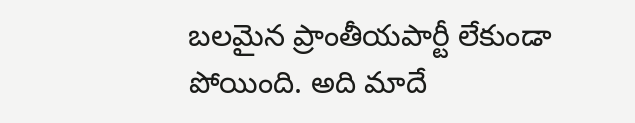బలమైన ప్రాంతీయపార్టీ లేకుండా పోయింది. అది మాదే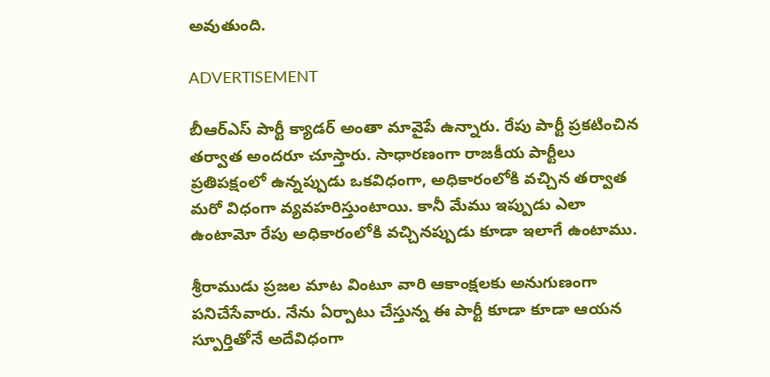అవుతుంది.

ADVERTISEMENT

బీఆర్ఎస్‌ పార్టీ క్యాడర్ అంతా మావైపే ఉన్నారు. రేపు పార్టీ ప్రకటించిన తర్వాత అందరూ చూస్తారు. సాధారణంగా రాజకీయ పార్టీలు ప్రతిపక్షంలో ఉన్నప్పుడు ఒకవిధంగా, అధికారంలోకి వచ్చిన తర్వాత మరో విధంగా వ్యవహరిస్తుంటాయి. కానీ మేము ఇప్పుడు ఎలా ఉంటామో రేపు అధికారంలోకి వచ్చినప్పుడు కూడా ఇలాగే ఉంటాము.

శ్రీరాముడు ప్రజల మాట వింటూ వారి ఆకాంక్షలకు అనుగుణంగా పనిచేసేవారు. నేను ఏర్పాటు చేస్తున్న ఈ పార్టీ కూడా కూడా ఆయన స్పూర్తితోనే అదేవిధంగా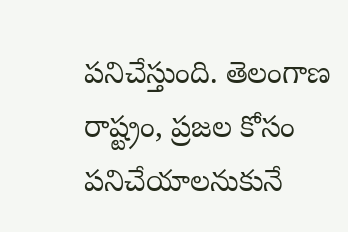పనిచేస్తుంది. తెలంగాణ రాష్ట్రం, ప్రజల కోసం పనిచేయాలనుకునే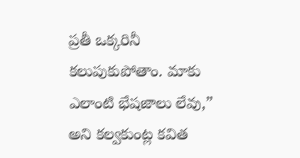ప్రతీ ఒక్కరినీ కలుపుకుపోతాం. మాకు ఎలాంటి భేషజాలు లేవు,” అని కల్వకుంట్ల కవిత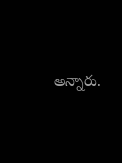అన్నారు.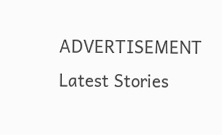ADVERTISEMENT
Latest Stories